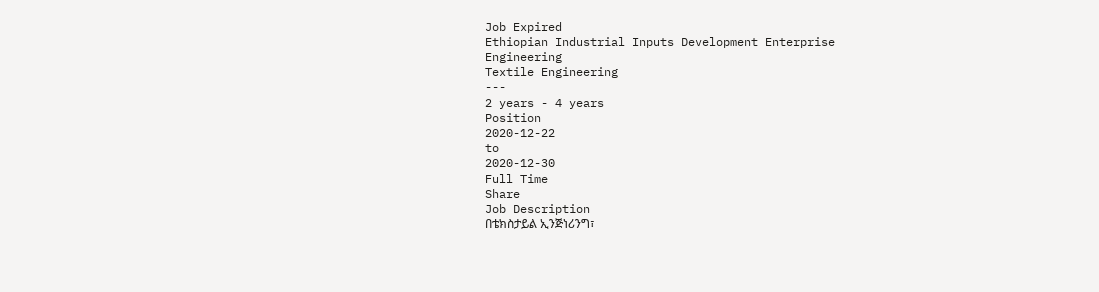Job Expired
Ethiopian Industrial Inputs Development Enterprise
Engineering
Textile Engineering
---
2 years - 4 years
Position
2020-12-22
to
2020-12-30
Full Time
Share
Job Description
በቴክስታይል ኢንጅነሪንግ፣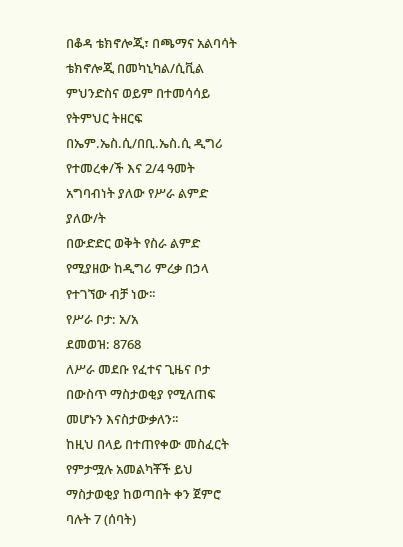በቆዳ ቴክኖሎጂ፣ በጫማና አልባሳት ቴክኖሎጂ በመካኒካል/ሲቪል ምህንድስና ወይም በተመሳሳይ የትምህር ትዘርፍ በኤም.ኤስ.ሲ/በቢ.ኤስ.ሲ ዲግሪ የተመረቀ/ች እና 2/4 ዓመት አግባብነት ያለው የሥራ ልምድ ያለው/ት
በውድድር ወቅት የስራ ልምድ የሚያዘው ከዲግሪ ምረቃ በኃላ የተገኘው ብቻ ነው፡፡
የሥራ ቦታ: አ/አ
ደመወዝ: 8768
ለሥራ መደቡ የፈተና ጊዜና ቦታ በውስጥ ማስታወቂያ የሚለጠፍ መሆኑን እናስታውቃለን፡፡
ከዚህ በላይ በተጠየቀው መስፈርት የምታሟሉ አመልካቾች ይህ ማስታወቂያ ከወጣበት ቀን ጀምሮ ባሉት 7 (ሰባት)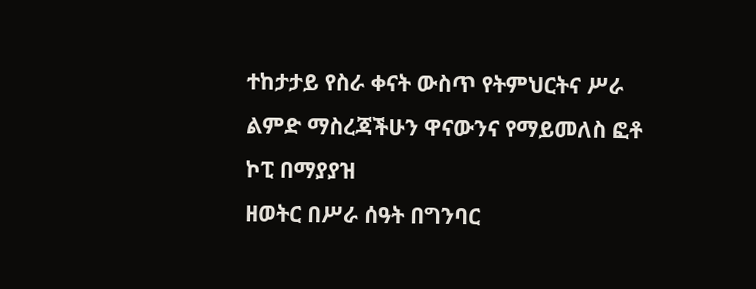ተከታታይ የስራ ቀናት ውስጥ የትምህርትና ሥራ ልምድ ማስረጃችሁን ዋናውንና የማይመለስ ፎቶ ኮፒ በማያያዝ
ዘወትር በሥራ ሰዓት በግንባር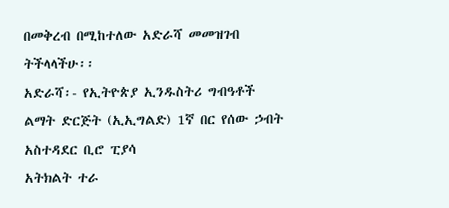በመቅረብ በሚከተለው አድራሻ መመዝገብ ትችላላችሁ፡፡
አድራሻ፡- የኢትዮጵያ ኢንዱስትሪ ግብዓቶች ልማት ድርጅት (ኢኢግልድ) 1ኛ በር የሰው ኃብት አስተዳደር ቢሮ ፒያሳ
አትክልት ተራ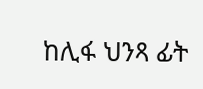ከሊፋ ህንጻ ፊት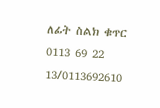ለፊት ስልክ ቁጥር 0113 69 22 13/0113692610